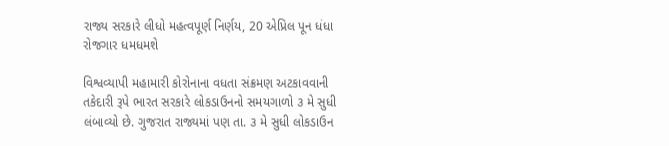રાજ્ય સરકારે લીધો મહત્વપૂર્ણ નિર્ણય, 20 એપ્રિલ પૂન ધંધા રોજગાર ધમધમશે

વિશ્વવ્યાપી મહામારી કોરોનાના વધતા સંક્રમણ અટકાવવાની તકેદારી રૂપે ભારત સરકારે લોકડાઉનનો સમયગાળો ૩ મે સુધી લંબાવ્યો છે. ગુજરાત રાજ્યમાં પણ તા. ૩ મે સુધી લોકડાઉન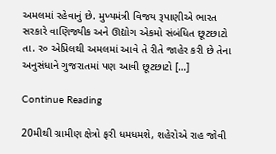અમલમાં રહેવાનું છે. મુખ્યમંત્રી વિજય રૂપાણીએ ભારત સરકારે વાણિજ્યીક અને ઊદ્યોગ એકમો સંબંધિત છૂટછાટો તા. ર૦ એપ્રિલથી અમલમાં આવે તે રીતે જાહેર કરી છે તેના અનુસંધાને ગુજરાતમાં પણ આવી છૂટછાટો […]

Continue Reading

20મીથી ગ્રામીણ ક્ષેત્રો ફરી ધમધમશે, શહેરોએ રાહ જોવી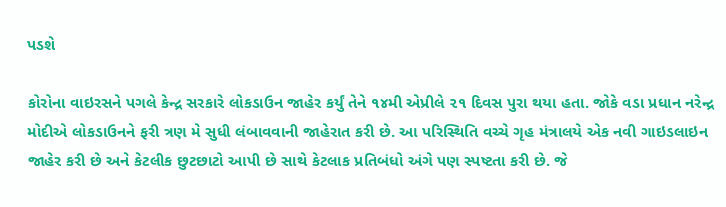પડશે

કોરોના વાઇરસને પગલે કેન્દ્ર સરકારે લોકડાઉન જાહેર કર્યું તેને ૧૪મી એપ્રીલે ૨૧ દિવસ પુરા થયા હતા. જોકે વડા પ્રધાન નરેન્દ્ર મોદીએ લોકડાઉનને ફરી ત્રણ મે સુધી લંબાવવાની જાહેરાત કરી છે. આ પરિસ્થિતિ વચ્ચે ગૃહ મંત્રાલયે એક નવી ગાઇડલાઇન જાહેર કરી છે અને કેટલીક છુટછાટો આપી છે સાથે કેટલાક પ્રતિબંધો અંગે પણ સ્પષ્ટતા કરી છે. જે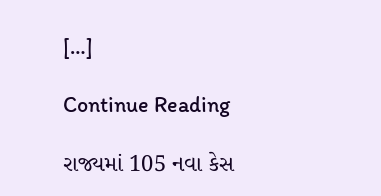[…]

Continue Reading

રાજ્યમાં 105 નવા કેસ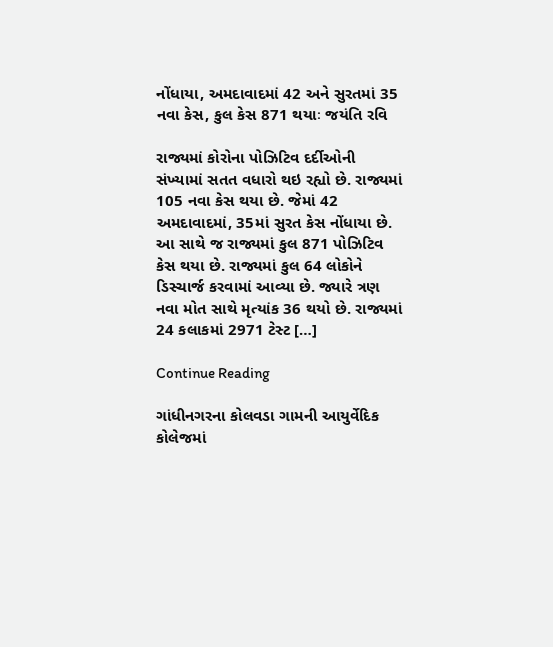નોંધાયા, અમદાવાદમાં 42 અને સુરતમાં 35 નવા કેસ, કુલ કેસ 871 થયાઃ જયંતિ રવિ

રાજ્યમાં કોરોના પોઝિટિવ દર્દીઓની સંખ્યામાં સતત વધારો થઇ રહ્યો છે. રાજ્યમાં 105 નવા કેસ થયા છે. જેમાં 42 અમદાવાદમાં, 35માં સુરત કેસ નોંધાયા છે. આ સાથે જ રાજ્યમાં કુલ 871 પોઝિટિવ કેસ થયા છે. રાજ્યમાં કુલ 64 લોકોને ડિસ્ચાર્જ કરવામાં આવ્યા છે. જ્યારે ત્રણ નવા મોત સાથે મૃત્યાંક 36 થયો છે. રાજ્યમાં 24 કલાકમાં 2971 ટેસ્ટ […]

Continue Reading

ગાંધીનગરના કોલવડા ગામની આયુર્વેદિક કોલેજમાં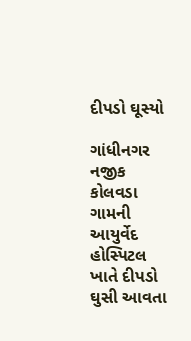દીપડો ઘૂસ્યો

ગાંધીનગર નજીક કોલવડા ગામની આયુર્વેદ હોસ્પિટલ ખાતે દીપડો ઘુસી આવતા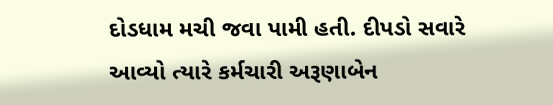દોડધામ મચી જવા પામી હતી. દીપડો સવારે આવ્યો ત્યારે કર્મચારી અરૂણાબેન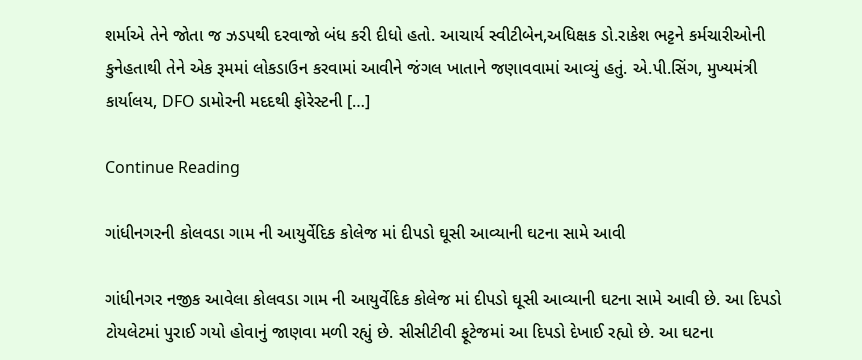શર્માએ તેને જોતા જ ઝડપથી દરવાજો બંધ કરી દીધો હતો. આચાર્ય સ્વીટીબેન,અધિક્ષક ડો.રાકેશ ભટ્ટને કર્મચારીઓની કુનેહતાથી તેને એક રૂમમાં લોકડાઉન કરવામાં આવીને જંગલ ખાતાને જણાવવામાં આવ્યું હતું. એ.પી.સિંગ, મુખ્યમંત્રી કાર્યાલય, DFO ડામોરની મદદથી ફોરેસ્ટની […]

Continue Reading

ગાંધીનગરની કોલવડા ગામ ની આયુર્વેદિક કોલેજ માં દીપડો ઘૂસી આવ્યાની ઘટના સામે આવી

ગાંધીનગર નજીક આવેલા કોલવડા ગામ ની આયુર્વેદિક કોલેજ માં દીપડો ઘૂસી આવ્યાની ઘટના સામે આવી છે. આ દિપડો ટોયલેટમાં પુરાઈ ગયો હોવાનું જાણવા મળી રહ્યું છે. સીસીટીવી ફૂટેજમાં આ દિપડો દેખાઈ રહ્યો છે. આ ઘટના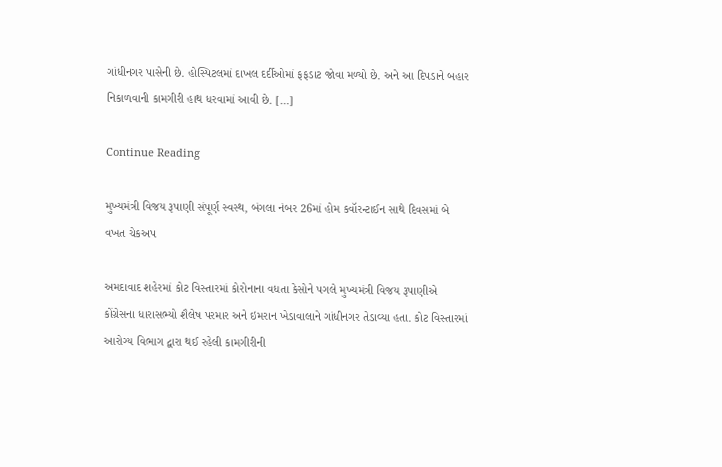ગાંધીનગર પાસેની છે. હોસ્પિટલમાં દાખલ દર્દીઓમાં ફફડાટ જોવા મળ્યો છે. અને આ દિપડાને બહાર નિકાળવાની કામગીરી હાથ ધરવામાં આવી છે. […]

Continue Reading

મુખ્યમંત્રી વિજય રૂપાણી સંપૂર્ણ સ્વસ્થ, બંગલા નંબર 26માં હોમ કવૉરન્ટાઈન સાથે દિવસમાં બે વખત ચેકઅપ

અમદાવાદ શહેરમાં કોટ વિસ્તારમાં કોરોનાના વધતા કેસોને પગલે મુખ્યમંત્રી વિજય રૂપાણીએ કોંગ્રેસના ધારાસભ્યો શૈલેષ પરમાર અને ઇમરાન ખેડાવાલાને ગાંધીનગર તેડાવ્યા હતા. કોટ વિસ્તારમાં આરોગ્ય વિભાગ દ્વારા થઈ રહેલી કામગીરીની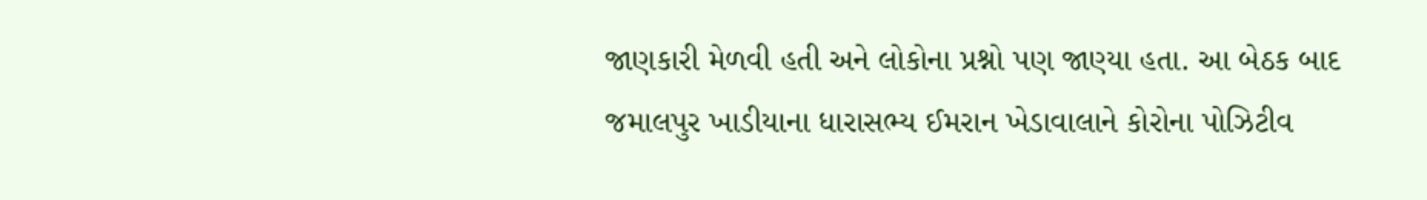જાણકારી મેળવી હતી અને લોકોના પ્રશ્નો પણ જાણ્યા હતા. આ બેઠક બાદ જમાલપુર ખાડીયાના ધારાસભ્ય ઈમરાન ખેડાવાલાને કોરોના પોઝિટીવ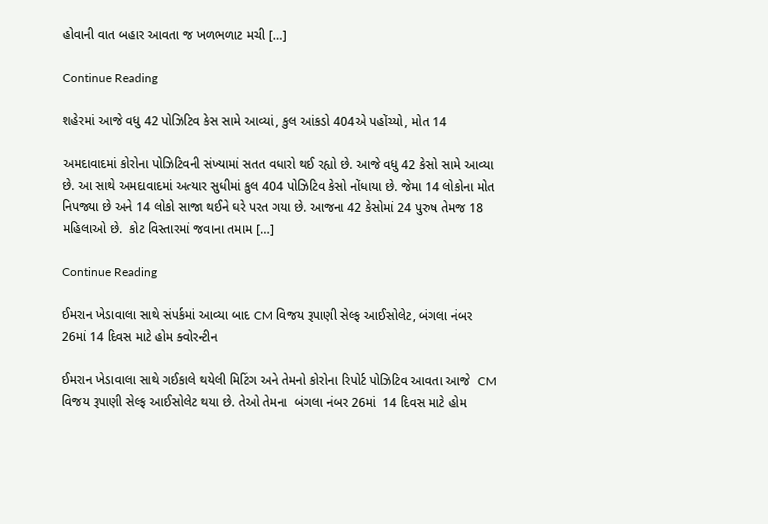હોવાની વાત બહાર આવતા જ ખળભળાટ મચી […]

Continue Reading

શહેરમાં આજે વધુ 42 પોઝિટિવ કેસ સામે આવ્યાં, કુલ આંકડો 404એ પહોંચ્યો, મોત 14

અમદાવાદમાં કોરોના પોઝિટિવની સંખ્યામાં સતત વધારો થઈ રહ્યો છે. આજે વધુ 42 કેસો સામે આવ્યા છે. આ સાથે અમદાવાદમાં અત્યાર સુધીમાં કુલ 404 પોઝિટિવ કેસો નોંધાયા છે. જેમા 14 લોકોના મોત નિપજ્યા છે અને 14 લોકો સાજા થઈને ઘરે પરત ગયા છે. આજના 42 કેસોમાં 24 પુરુષ તેમજ 18 મહિલાઓ છે.  કોટ વિસ્તારમાં જવાના તમામ […]

Continue Reading

ઈમરાન ખેડાવાલા સાથે સંપર્કમાં આવ્યા બાદ CM વિજય રૂપાણી સેલ્ફ આઈસોલેટ, બંગલા નંબર 26માં 14 દિવસ માટે હોમ ક્વોરન્ટીન

ઈમરાન ખેડાવાલા સાથે ગઈકાલે થયેલી મિટિંગ અને તેમનો કોરોના રિપોર્ટ પોઝિટિવ આવતા આજે  CM વિજય રૂપાણી સેલ્ફ આઈસોલેટ થયા છે. તેઓ તેમના  બંગલા નંબર 26માં  14 દિવસ માટે હોમ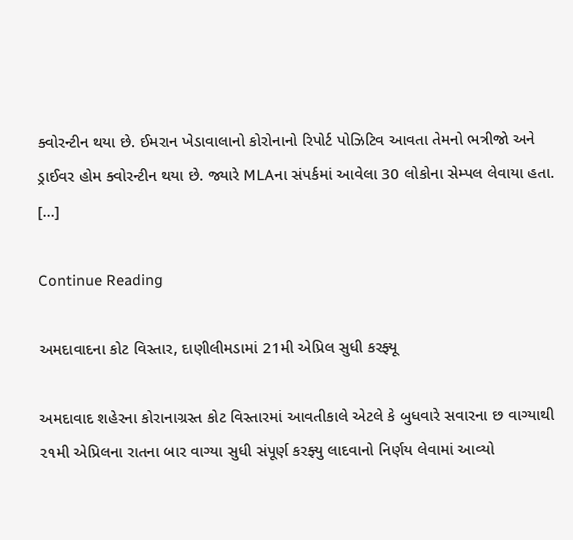ક્વોરન્ટીન થયા છે. ઈમરાન ખેડાવાલાનો કોરોનાનો રિપોર્ટ પોઝિટિવ આવતા તેમનો ભત્રીજો અને ડ્રાઈવર હોમ ક્વોરન્ટીન થયા છે. જ્યારે MLAના સંપર્કમાં આવેલા 30 લોકોના સેમ્પલ લેવાયા હતા. […]

Continue Reading

અમદાવાદના કોટ વિસ્તાર, દાણીલીમડામાં 21મી એપ્રિલ સુધી કરફ્યૂ

અમદાવાદ શહેરના કોરાનાગ્રસ્ત કોટ વિસ્તારમાં આવતીકાલે એટલે કે બુધવારે સવારના છ વાગ્યાથી ૨૧મી એપ્રિલના રાતના બાર વાગ્યા સુધી સંપૂર્ણ કરફ્યુ લાદવાનો નિર્ણય લેવામાં આવ્યો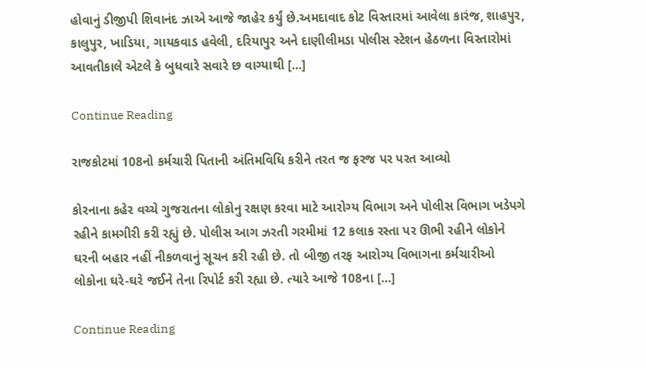હોવાનું ડીજીપી શિવાનંદ ઝાએ આજે જાહેર કર્યું છે.અમદાવાદ કોટ વિસ્તારમાં આવેલા કારંજ, શાહપુર, કાલુપુર, ખાડિયા, ગાયકવાડ હવેલી, દરિયાપુર અને દાણીલીમડા પોલીસ સ્ટેશન હેઠળના વિસ્તારોમાં આવતીકાલે એટલે કે બુધવારે સવારે છ વાગ્યાથી […]

Continue Reading

રાજકોટમાં 108નો કર્મચારી પિતાની અંતિમવિધિ કરીને તરત જ ફરજ પર પરત આવ્યો

કોરનાના કહેર વચ્ચે ગુજરાતના લોકોનુ રક્ષણ કરવા માટે આરોગ્ય વિભાગ અને પોલીસ વિભાગ ખડેપગે રહીને કામગીરી કરી રહ્યું છે. પોલીસ આગ ઝરતી ગરમીમાં 12 કલાક રસ્તા પર ઊભી રહીને લોકોને ઘરની બહાર નહીં નીકળવાનું સૂચન કરી રહી છે. તો બીજી તરફ આરોગ્ય વિભાગના કર્મચારીઓ લોકોના ઘરે-ઘરે જઈને તેના રિપોર્ટ કરી રહ્યા છે. ત્યારે આજે 108ના […]

Continue Reading